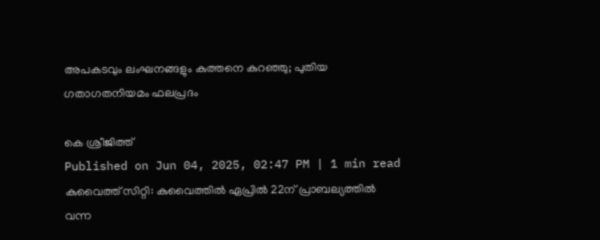അപകടവും ലംഘനങ്ങളും കുത്തനെ കുറഞ്ഞു; പുതിയ ഗതാഗതനിയമം ഫലപ്രദം

കെ ശ്രീജിത്ത്
Published on Jun 04, 2025, 02:47 PM | 1 min read
കുവൈത്ത് സിറ്റി: കുവൈത്തിൽ ഏപ്രിൽ 22ന് പ്രാബല്യത്തിൽ വന്ന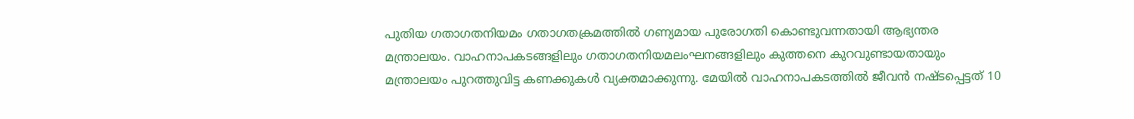പുതിയ ഗതാഗതനിയമം ഗതാഗതക്രമത്തിൽ ഗണ്യമായ പുരോഗതി കൊണ്ടുവന്നതായി ആഭ്യന്തര മന്ത്രാലയം. വാഹനാപകടങ്ങളിലും ഗതാഗതനിയമലംഘനങ്ങളിലും കുത്തനെ കുറവുണ്ടായതായും മന്ത്രാലയം പുറത്തുവിട്ട കണക്കുകൾ വ്യക്തമാക്കുന്നു. മേയിൽ വാഹനാപകടത്തിൽ ജീവൻ നഷ്ടപ്പെട്ടത് 10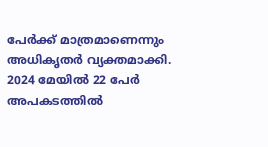പേർക്ക് മാത്രമാണെന്നും അധികൃതർ വ്യക്തമാക്കി.
2024 മേയിൽ 22 പേർ അപകടത്തിൽ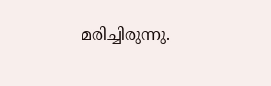മരിച്ചിരുന്നു.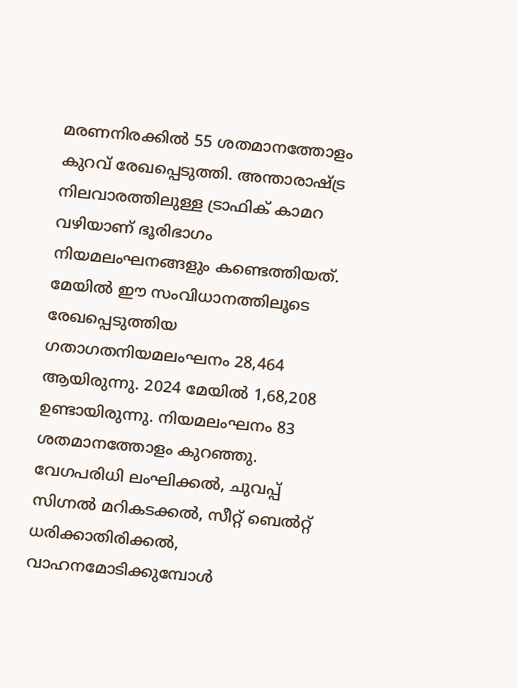മരണനിരക്കിൽ 55 ശതമാനത്തോളം കുറവ് രേഖപ്പെടുത്തി. അന്താരാഷ്ട്ര നിലവാരത്തിലുള്ള ട്രാഫിക് കാമറ വഴിയാണ് ഭൂരിഭാഗം നിയമലംഘനങ്ങളും കണ്ടെത്തിയത്. മേയിൽ ഈ സംവിധാനത്തിലൂടെ രേഖപ്പെടുത്തിയ ഗതാഗതനിയമലംഘനം 28,464 ആയിരുന്നു. 2024 മേയിൽ 1,68,208 ഉണ്ടായിരുന്നു. നിയമലംഘനം 83 ശതമാനത്തോളം കുറഞ്ഞു.
വേഗപരിധി ലംഘിക്കൽ, ചുവപ്പ് സിഗ്നൽ മറികടക്കൽ, സീറ്റ് ബെൽറ്റ് ധരിക്കാതിരിക്കൽ, വാഹനമോടിക്കുമ്പോൾ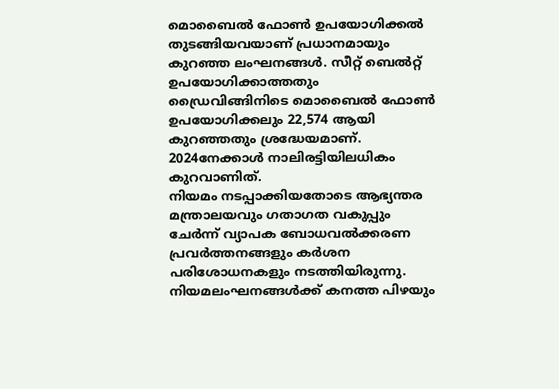മൊബൈൽ ഫോൺ ഉപയോഗിക്കൽ തുടങ്ങിയവയാണ് പ്രധാനമായും കുറഞ്ഞ ലംഘനങ്ങൾ. സീറ്റ് ബെൽറ്റ് ഉപയോഗിക്കാത്തതും ഡ്രൈവിങ്ങിനിടെ മൊബൈൽ ഫോൺ ഉപയോഗിക്കലും 22,574 ആയി കുറഞ്ഞതും ശ്രദ്ധേയമാണ്. 2024നേക്കാൾ നാലിരട്ടിയിലധികം കുറവാണിത്.
നിയമം നടപ്പാക്കിയതോടെ ആഭ്യന്തര മന്ത്രാലയവും ഗതാഗത വകുപ്പും ചേർന്ന് വ്യാപക ബോധവൽക്കരണ പ്രവർത്തനങ്ങളും കർശന പരിശോധനകളും നടത്തിയിരുന്നു. നിയമലംഘനങ്ങൾക്ക് കനത്ത പിഴയും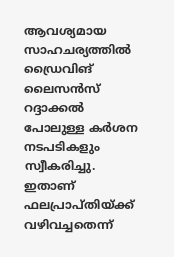ആവശ്യമായ സാഹചര്യത്തിൽ ഡ്രൈവിങ് ലൈസൻസ് റദ്ദാക്കൽ പോലുള്ള കർശന നടപടികളും സ്വീകരിച്ചു. ഇതാണ് ഫലപ്രാപ്തിയ്ക്ക് വഴിവച്ചതെന്ന്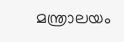മന്ത്രാലയം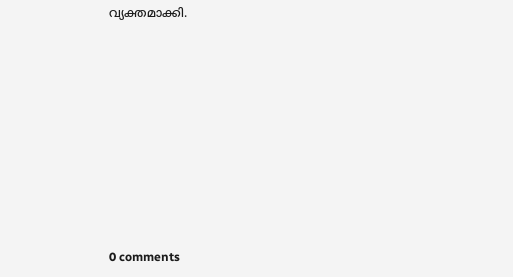വ്യക്തമാക്കി.










0 comments